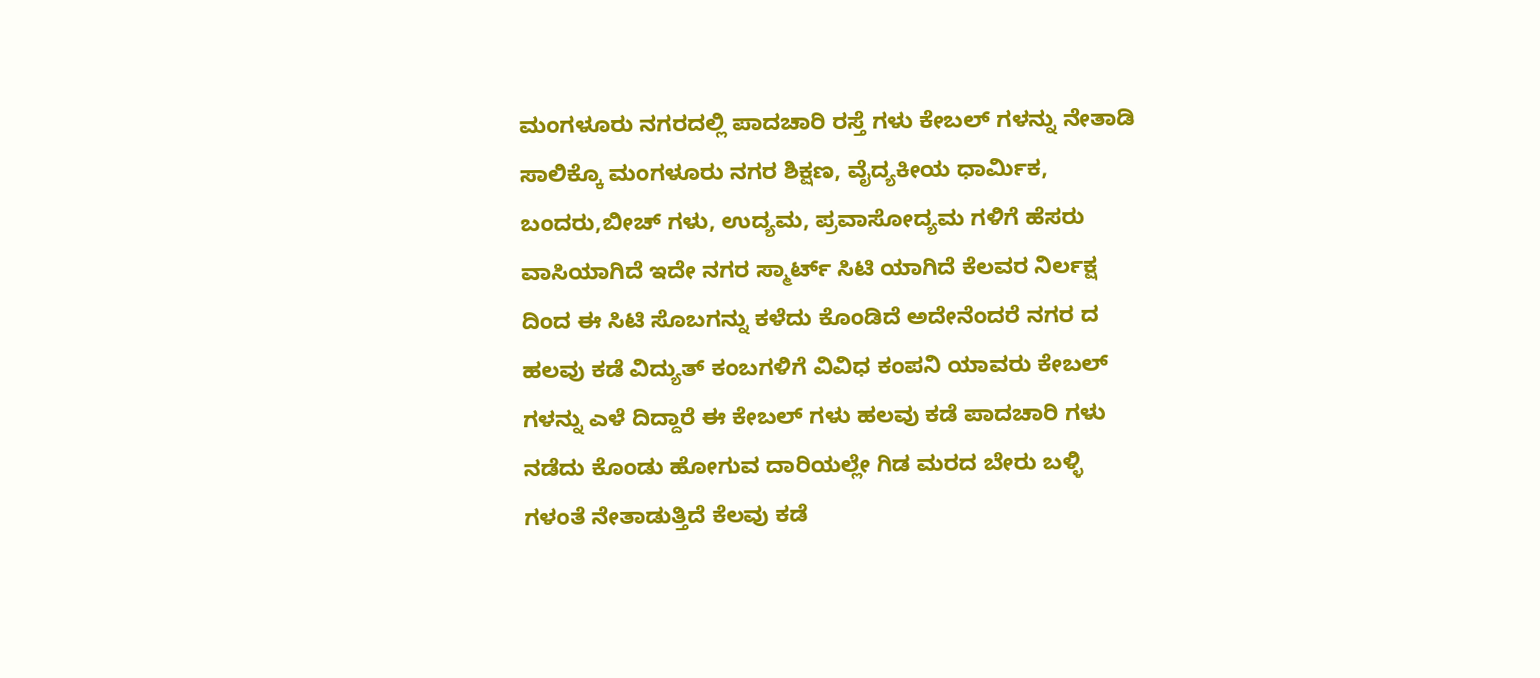ಮಂಗಳೂರು ನಗರದಲ್ಲಿ ಪಾದಚಾರಿ ರಸ್ತೆ ಗಳು ಕೇಬಲ್ ಗಳನ್ನು ನೇತಾಡಿ ಸಾಲಿಕ್ಕೊ ಮಂಗಳೂರು ನಗರ ಶಿಕ್ಷಣ, ವೈದ್ಯಕೀಯ ಧಾರ್ಮಿಕ, ಬಂದರು,ಬೀಚ್ ಗಳು, ಉದ್ಯಮ, ಪ್ರವಾಸೋದ್ಯಮ ಗಳಿಗೆ ಹೆಸರು ವಾಸಿಯಾಗಿದೆ ಇದೇ ನಗರ ಸ್ಮಾರ್ಟ್ ಸಿಟಿ ಯಾಗಿದೆ ಕೆಲವರ ನಿರ್ಲಕ್ಷ ದಿಂದ ಈ ಸಿಟಿ ಸೊಬಗನ್ನು ಕಳೆದು ಕೊಂಡಿದೆ ಅದೇನೆಂದರೆ ನಗರ ದ ಹಲವು ಕಡೆ ವಿದ್ಯುತ್ ಕಂಬಗಳಿಗೆ ವಿವಿಧ ಕಂಪನಿ ಯಾವರು ಕೇಬಲ್ ಗಳನ್ನು ಎಳೆ ದಿದ್ದಾರೆ ಈ ಕೇಬಲ್ ಗಳು ಹಲವು ಕಡೆ ಪಾದಚಾರಿ ಗಳು ನಡೆದು ಕೊಂಡು ಹೋಗುವ ದಾರಿಯಲ್ಲೇ ಗಿಡ ಮರದ ಬೇರು ಬಳ್ಳಿ ಗಳಂತೆ ನೇತಾಡುತ್ತಿದೆ ಕೆಲವು ಕಡೆ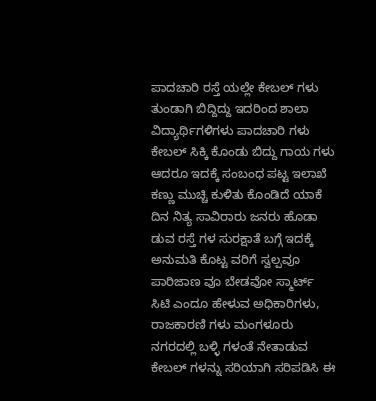ಪಾದಚಾರಿ ರಸ್ತೆ ಯಲ್ಲೇ ಕೇಬಲ್ ಗಳು ತುಂಡಾಗಿ ಬಿದ್ದಿದ್ದು ಇದರಿಂದ ಶಾಲಾ ವಿದ್ಯಾರ್ಥಿಗಳಿಗಳು ಪಾದಚಾರಿ ಗಳು ಕೇಬಲ್ ಸಿಕ್ಕಿ ಕೊಂಡು ಬಿದ್ದು ಗಾಯ ಗಳು ಆದರೂ ಇದಕ್ಕೆ ಸಂಬಂಧ ಪಟ್ಟ ಇಲಾಖೆ ಕಣ್ಣು ಮುಚ್ಚಿ ಕುಳಿತು ಕೊಂಡಿದೆ ಯಾಕೆ ದಿನ ನಿತ್ಯ ಸಾವಿರಾರು ಜನರು ಹೊಡಾ ಡುವ ರಸ್ತೆ ಗಳ ಸುರಕ್ಷಾತೆ ಬಗ್ಗೆ ಇದಕ್ಕೆ ಅನುಮತಿ ಕೊಟ್ಟ ವರಿಗೆ ಸ್ವಲ್ಪವೂ ಪಾರಿಜಾಣ ವೂ ಬೇಡವೋ ಸ್ಮಾರ್ಟ್ ಸಿಟಿ ಎಂದೂ ಹೇಳುವ ಅಧಿಕಾರಿಗಳು, ರಾಜಕಾರಣಿ ಗಳು ಮಂಗಳೂರು ನಗರದಲ್ಲಿ ಬಳ್ಳಿ ಗಳಂತೆ ನೇತಾಡುವ ಕೇಬಲ್ ಗಳನ್ನು ಸರಿಯಾಗಿ ಸರಿಪಡಿಸಿ ಈ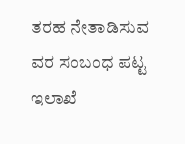ತರಹ ನೇತಾಡಿಸುವ ವರ ಸಂಬಂಧ ಪಟ್ಟ ಇಲಾಖೆ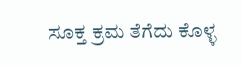ಸೂಕ್ತ ಕ್ರಮ ತೆಗೆದು ಕೊಳ್ಳ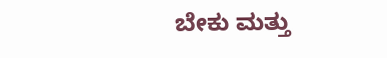ಬೇಕು ಮತ್ತು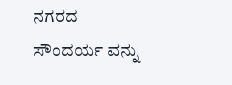ನಗರದ ಸೌಂದರ್ಯ ವನ್ನು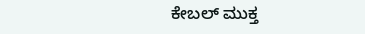ಕೇಬಲ್ ಮುಕ್ತ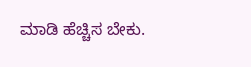ಮಾಡಿ ಹೆಚ್ಚಿಸ ಬೇಕು.